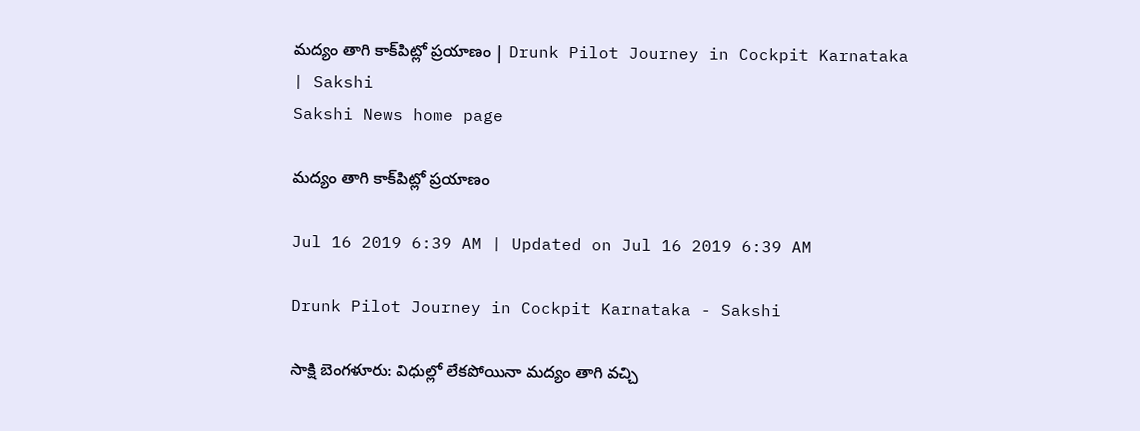మద్యం తాగి కాక్‌పిట్లో ప్రయాణం | Drunk Pilot Journey in Cockpit Karnataka | Sakshi
Sakshi News home page

మద్యం తాగి కాక్‌పిట్లో ప్రయాణం

Jul 16 2019 6:39 AM | Updated on Jul 16 2019 6:39 AM

Drunk Pilot Journey in Cockpit Karnataka - Sakshi

సాక్షి బెంగళూరు: విధుల్లో లేకపోయినా మద్యం తాగి వచ్చి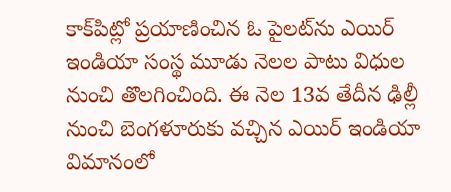కాక్‌పిట్లో ప్రయాణించిన ఓ పైలట్‌ను ఎయిర్‌ ఇండియా సంస్థ మూడు నెలల పాటు విధుల నుంచి తొలగించింది. ఈ నెల 13వ తేదీన ఢిల్లీ నుంచి బెంగళూరుకు వచ్చిన ఎయిర్‌ ఇండియా విమానంలో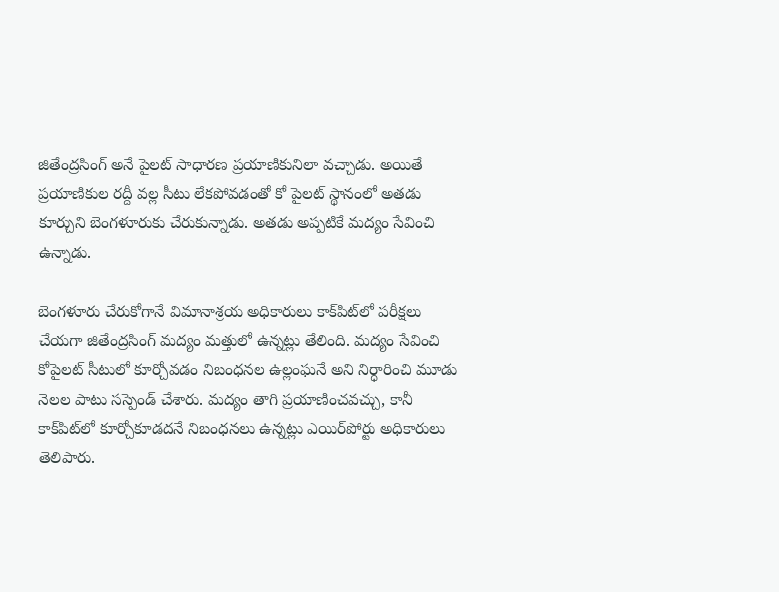జితేంద్రసింగ్‌ అనే పైలట్‌ సాధారణ ప్రయాణికునిలా వచ్చాడు. అయితే ప్రయాణికుల రద్దీ వల్ల సీటు లేకపోవడంతో కో పైలట్‌ స్థానంలో అతడు కూర్చుని బెంగళూరుకు చేరుకున్నాడు. అతడు అప్పటికే మద్యం సేవించి ఉన్నాడు.

బెంగళూరు చేరుకోగానే విమానాశ్రయ అధికారులు కాక్‌పిట్‌లో పరీక్షలు చేయగా జితేంద్రసింగ్‌ మద్యం మత్తులో ఉన్నట్లు తేలింది. మద్యం సేవించి కోపైలట్‌ సీటులో కూర్చోవడం నిబంధనల ఉల్లంఘనే అని నిర్ధారించి మూడు నెలల పాటు సస్పెండ్‌ చేశారు. మద్యం తాగి ప్రయాణించవచ్చు, కానీ కాక్‌పిట్‌లో కూర్చోకూడదనే నిబంధనలు ఉన్నట్లు ఎయిర్‌పోర్టు అధికారులు తెలిపారు.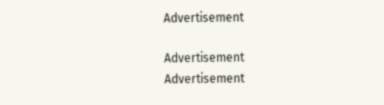Advertisement

Advertisement
Advertisement